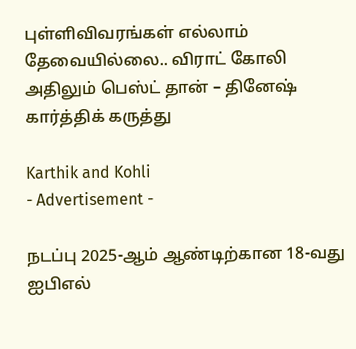புள்ளிவிவரங்கள் எல்லாம் தேவையில்லை.. விராட் கோலி அதிலும் பெஸ்ட் தான் – தினேஷ் கார்த்திக் கருத்து

Karthik and Kohli
- Advertisement -

நடப்பு 2025-ஆம் ஆண்டிற்கான 18-வது ஐபிஎல்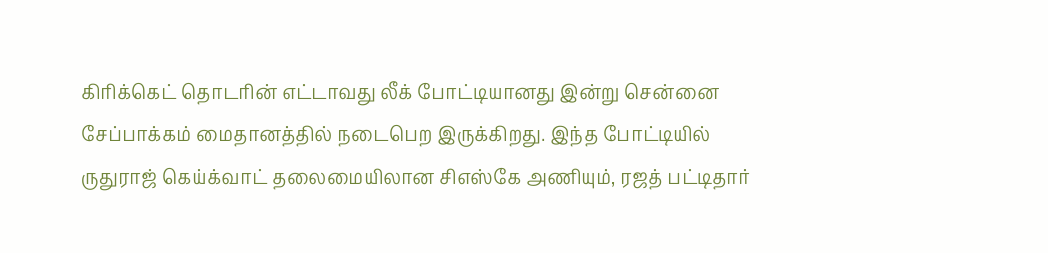கிரிக்கெட் தொடரின் எட்டாவது லீக் போட்டியானது இன்று சென்னை சேப்பாக்கம் மைதானத்தில் நடைபெற இருக்கிறது. இந்த போட்டியில் ருதுராஜ் கெய்க்வாட் தலைமையிலான சிஎஸ்கே அணியும், ரஜத் பட்டிதார்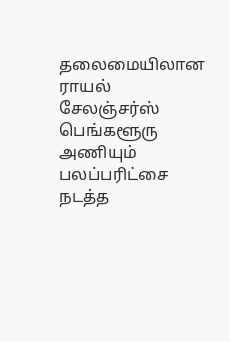தலைமையிலான ராயல் சேலஞ்சர்ஸ் பெங்களூரு அணியும் பலப்பரிட்சை நடத்த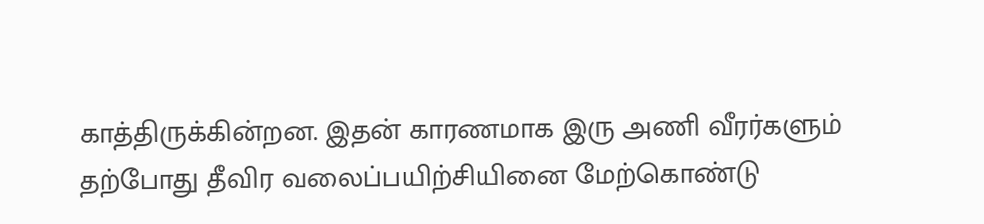காத்திருக்கின்றன. இதன் காரணமாக இரு அணி வீரர்களும் தற்போது தீவிர வலைப்பயிற்சியினை மேற்கொண்டு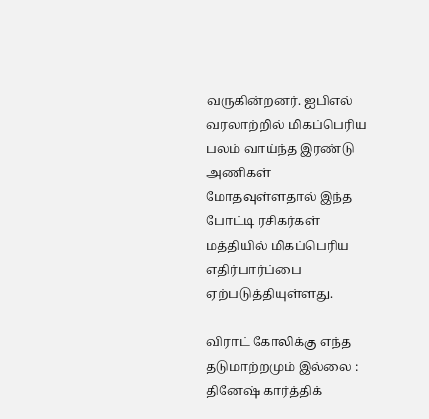வருகின்றனர். ஐபிஎல் வரலாற்றில் மிகப்பெரிய பலம் வாய்ந்த இரண்டு அணிகள் மோதவுள்ளதால் இந்த போட்டி ரசிகர்கள் மத்தியில் மிகப்பெரிய எதிர்பார்ப்பை ஏற்படுத்தியுள்ளது.

விராட் கோலிக்கு எந்த தடுமாற்றமும் இல்லை : தினேஷ் கார்த்திக்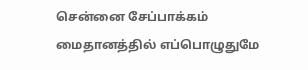சென்னை சேப்பாக்கம் மைதானத்தில் எப்பொழுதுமே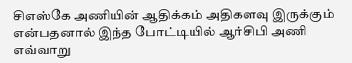சிஎஸ்கே அணியின் ஆதிக்கம் அதிகளவு இருக்கும் என்பதனால் இந்த போட்டியில் ஆர்சிபி அணி எவ்வாறு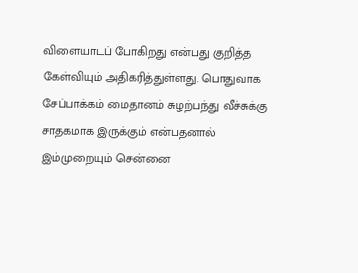விளையாடப் போகிறது என்பது குறித்த கேள்வியும் அதிகரித்துள்ளது. பொதுவாக சேப்பாக்கம் மைதானம் சுழற்பந்து வீச்சுக்கு சாதகமாக இருக்கும் என்பதனால் இம்முறையும் சென்னை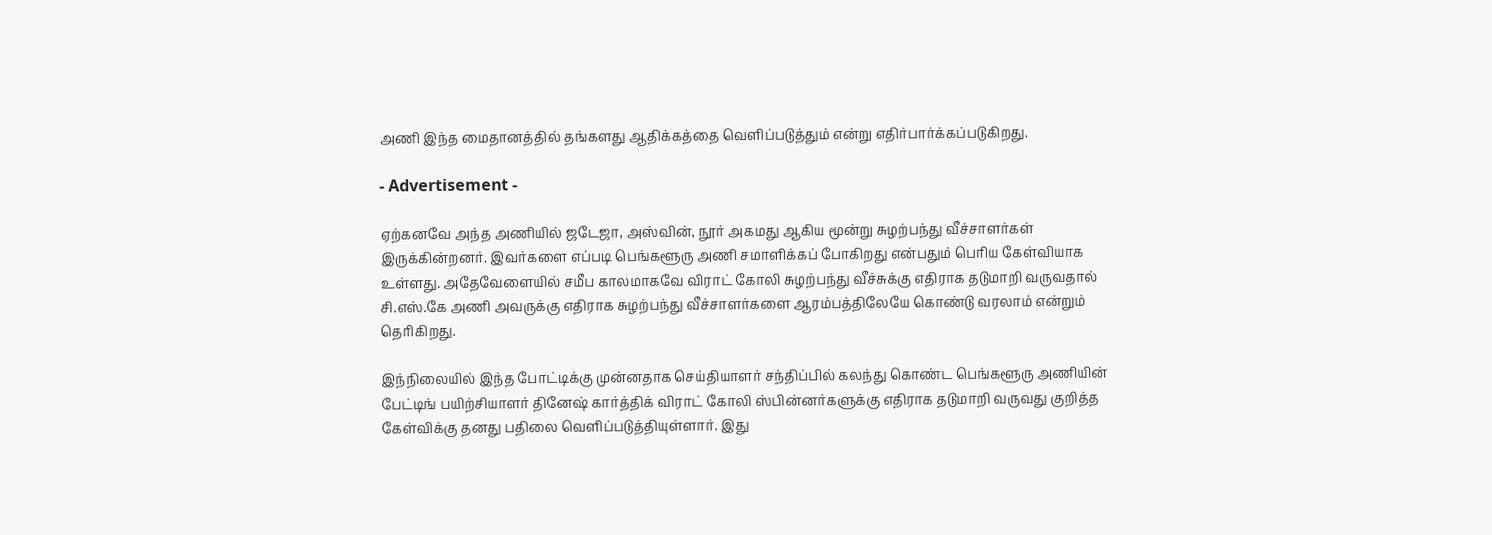அணி இந்த மைதானத்தில் தங்களது ஆதிக்கத்தை வெளிப்படுத்தும் என்று எதிர்பார்க்கப்படுகிறது.

- Advertisement -

ஏற்கனவே அந்த அணியில் ஜடேஜா, அஸ்வின், நூர் அகமது ஆகிய மூன்று சுழற்பந்து வீச்சாளர்கள் இருக்கின்றனர். இவர்களை எப்படி பெங்களூரு அணி சமாளிக்கப் போகிறது என்பதும் பெரிய கேள்வியாக உள்ளது. அதேவேளையில் சமீப காலமாகவே விராட் கோலி சுழற்பந்து வீச்சுக்கு எதிராக தடுமாறி வருவதால் சி.எஸ்.கே அணி அவருக்கு எதிராக சுழற்பந்து வீச்சாளர்களை ஆரம்பத்திலேயே கொண்டு வரலாம் என்றும் தெரிகிறது.

இந்நிலையில் இந்த போட்டிக்கு முன்னதாக செய்தியாளர் சந்திப்பில் கலந்து கொண்ட பெங்களூரு அணியின் பேட்டிங் பயிற்சியாளர் தினேஷ் கார்த்திக் விராட் கோலி ஸ்பின்னர்களுக்கு எதிராக தடுமாறி வருவது குறித்த கேள்விக்கு தனது பதிலை வெளிப்படுத்தியுள்ளார். இது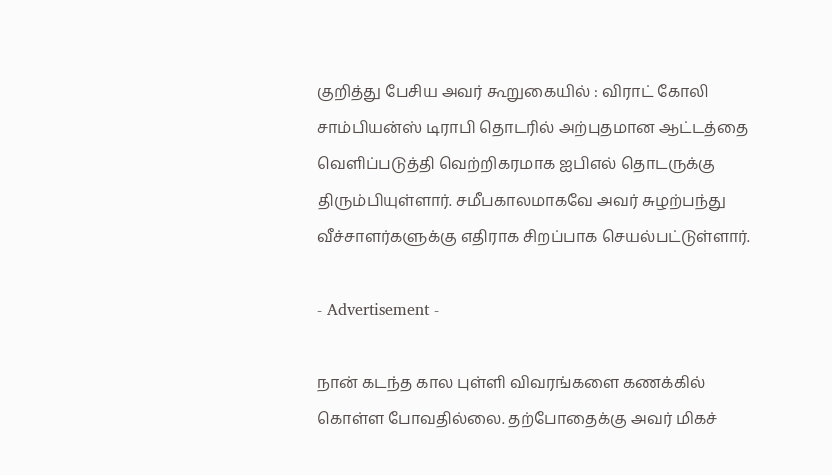குறித்து பேசிய அவர் கூறுகையில் : விராட் கோலி சாம்பியன்ஸ் டிராபி தொடரில் அற்புதமான ஆட்டத்தை வெளிப்படுத்தி வெற்றிகரமாக ஐபிஎல் தொடருக்கு திரும்பியுள்ளார். சமீபகாலமாகவே அவர் சுழற்பந்து வீச்சாளர்களுக்கு எதிராக சிறப்பாக செயல்பட்டுள்ளார்.

- Advertisement -

நான் கடந்த கால புள்ளி விவரங்களை கணக்கில் கொள்ள போவதில்லை. தற்போதைக்கு அவர் மிகச்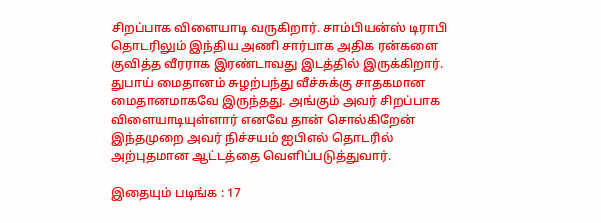சிறப்பாக விளையாடி வருகிறார். சாம்பியன்ஸ் டிராபி தொடரிலும் இந்திய அணி சார்பாக அதிக ரன்களை குவித்த வீரராக இரண்டாவது இடத்தில் இருக்கிறார். துபாய் மைதானம் சுழற்பந்து வீச்சுக்கு சாதகமான மைதானமாகவே இருந்தது. அங்கும் அவர் சிறப்பாக விளையாடியுள்ளார் எனவே தான் சொல்கிறேன் இந்தமுறை அவர் நிச்சயம் ஐபிஎல் தொடரில் அற்புதமான ஆட்டத்தை வெளிப்படுத்துவார்.

இதையும் படிங்க : 17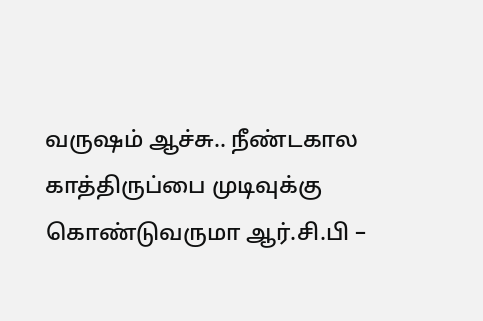வருஷம் ஆச்சு.. நீண்டகால காத்திருப்பை முடிவுக்கு கொண்டுவருமா ஆர்.சி.பி –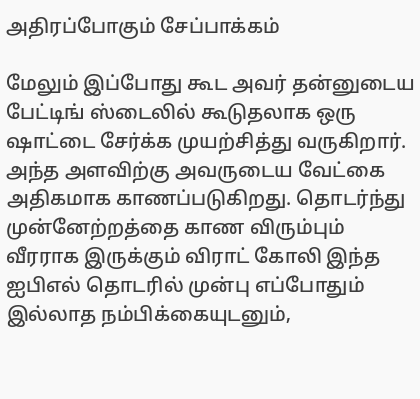அதிரப்போகும் சேப்பாக்கம்

மேலும் இப்போது கூட அவர் தன்னுடைய பேட்டிங் ஸ்டைலில் கூடுதலாக ஒரு ஷாட்டை சேர்க்க முயற்சித்து வருகிறார். அந்த அளவிற்கு அவருடைய வேட்கை அதிகமாக காணப்படுகிறது. தொடர்ந்து முன்னேற்றத்தை காண விரும்பும் வீரராக இருக்கும் விராட் கோலி இந்த ஐபிஎல் தொடரில் முன்பு எப்போதும் இல்லாத நம்பிக்கையுடனும்,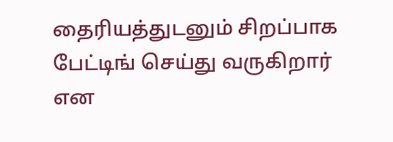தைரியத்துடனும் சிறப்பாக பேட்டிங் செய்து வருகிறார் என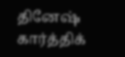தினேஷ் கார்த்திக்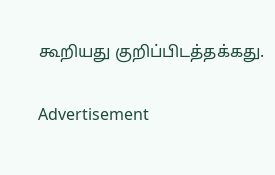கூறியது குறிப்பிடத்தக்கது.

Advertisement